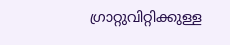ഗ്രാറ്റുവിറ്റിക്കുള്ള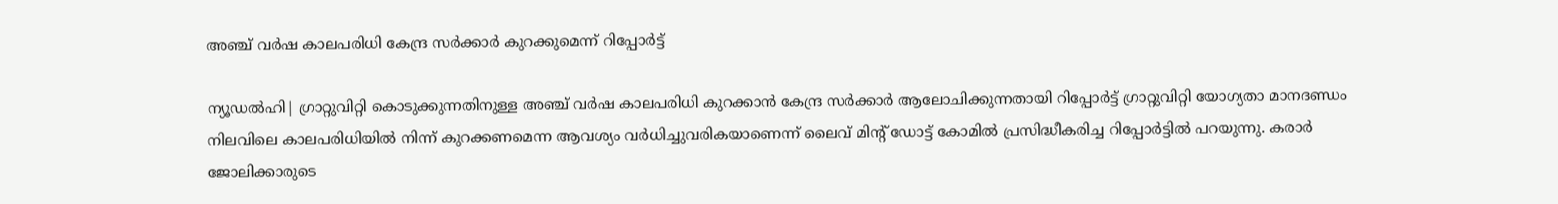അഞ്ച് വര്‍ഷ കാലപരിധി കേന്ദ്ര സര്‍ക്കാര്‍ കുറക്കുമെന്ന് റിപ്പോര്‍ട്ട്

ന്യൂഡല്‍ഹി| ഗ്രാറ്റുവിറ്റി കൊടുക്കുന്നതിനുള്ള അഞ്ച് വര്‍ഷ കാലപരിധി കുറക്കാന്‍ കേന്ദ്ര സര്‍ക്കാര്‍ ആലോചിക്കുന്നതായി റിപ്പോര്‍ട്ട് ഗ്രാറ്റുവിറ്റി യോഗ്യതാ മാനദണ്ഡം നിലവിലെ കാലപരിധിയില്‍ നിന്ന് കുറക്കണമെന്ന ആവശ്യം വര്‍ധിച്ചുവരികയാണെന്ന് ലൈവ് മിന്റ് ഡോട്ട് കോമില്‍ പ്രസിദ്ധീകരിച്ച റിപ്പോര്‍ട്ടില്‍ പറയുന്നു. കരാര്‍ ജോലിക്കാരുടെ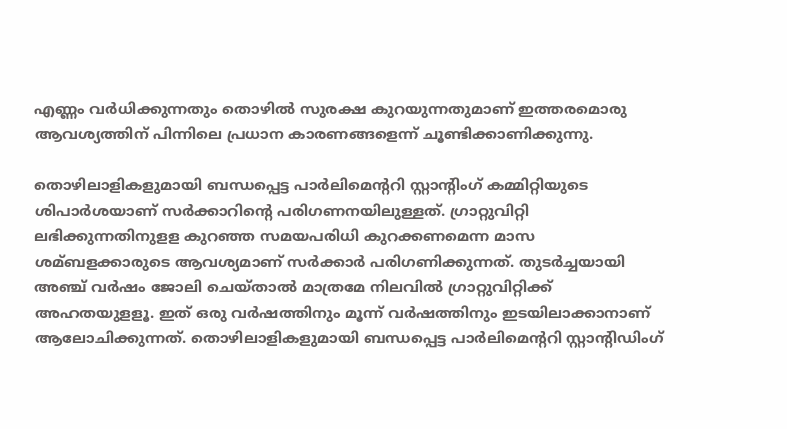എണ്ണം വര്‍ധിക്കുന്നതും തൊഴില്‍ സുരക്ഷ കുറയുന്നതുമാണ് ഇത്തരമൊരു ആവശ്യത്തിന് പിന്നിലെ പ്രധാന കാരണങ്ങളെന്ന് ചൂണ്ടിക്കാണിക്കുന്നു.

തൊഴിലാളികളുമായി ബന്ധപ്പെട്ട പാര്‍ലിമെന്ററി സ്റ്റാന്റിംഗ് കമ്മിറ്റിയുടെ ശിപാര്‍ശയാണ് സര്‍ക്കാറിന്റെ പരിഗണനയിലുള്ളത്. ഗ്രാറ്റുവിറ്റി ലഭിക്കുന്നതിനുളള കുറഞ്ഞ സമയപരിധി കുറക്കണമെന്ന മാസ ശമ്ബളക്കാരുടെ ആവശ്യമാണ് സര്‍ക്കാര്‍ പരിഗണിക്കുന്നത്. തുടര്‍ച്ചയായി അഞ്ച് വര്‍ഷം ജോലി ചെയ്താല്‍ മാത്രമേ നിലവില്‍ ഗ്രാറ്റുവിറ്റിക്ക് അഹതയുളളൂ. ഇത് ഒരു വര്‍ഷത്തിനും മൂന്ന് വര്‍ഷത്തിനും ഇടയിലാക്കാനാണ് ആലോചിക്കുന്നത്. തൊഴിലാളികളുമായി ബന്ധപ്പെട്ട പാര്‍ലിമെന്ററി സ്റ്റാന്റിഡിംഗ്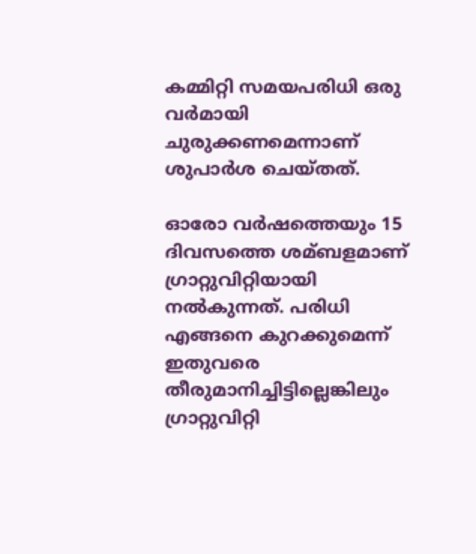കമ്മിറ്റി സമയപരിധി ഒരു വര്‍മായി ചുരുക്കണമെന്നാണ് ശുപാര്‍ശ ചെയ്തത്.

ഓരോ വര്‍ഷത്തെയും 15 ദിവസത്തെ ശമ്ബളമാണ് ഗ്രാറ്റുവിറ്റിയായി നല്‍കുന്നത്. പരിധി എങ്ങനെ കുറക്കുമെന്ന് ഇതുവരെ തീരുമാനിച്ചിട്ടില്ലെങ്കിലും ഗ്രാറ്റുവിറ്റി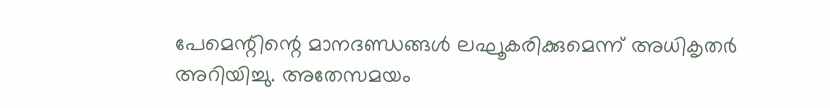പേമെന്റിന്റെ മാനദണ്ഡങ്ങള്‍ ലഘൂകരിക്കുമെന്ന് അധികൃതര്‍ അറിയിച്ചു. അതേസമയം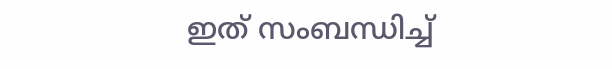ഇത് സംബന്ധിച്ച്‌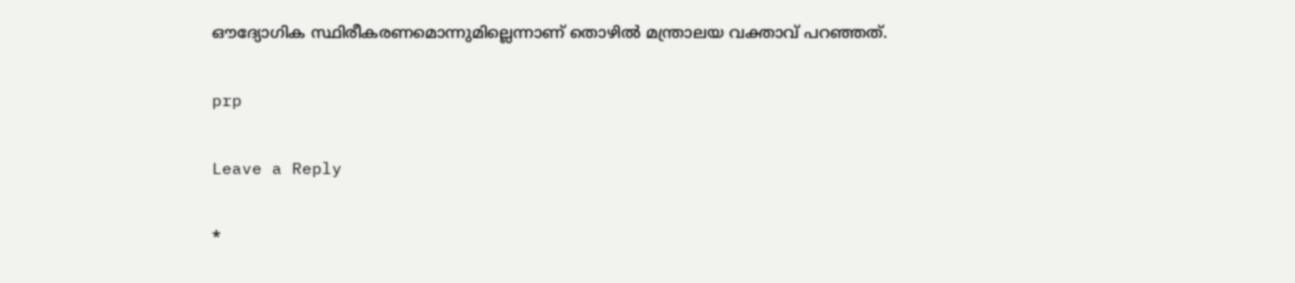ഔദ്യോഗിക സ്ഥിരീകരണമൊന്നുമില്ലെന്നാണ് തൊഴില്‍ മന്ത്രാലയ വക്താവ് പറഞ്ഞത്.

prp

Leave a Reply

*